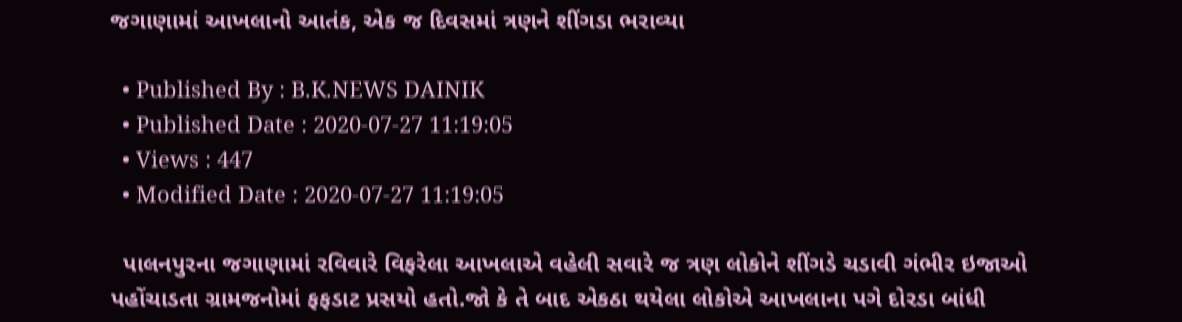જગાણામાં આખલાનો આતંક, એક જ દિવસમાં ત્રણને શીંગડા ભરાવ્યા

  • Published By : B.K.NEWS DAINIK
  • Published Date : 2020-07-27 11:19:05
  • Views : 447
  • Modified Date : 2020-07-27 11:19:05

  પાલનપુરના જગાણામાં રવિવારે વિફરેલા આખલાએ વહેલી સવારે જ ત્રણ લોકોને શીંગડે ચડાવી ગંભીર ઇજાઓ પહોંચાડતા ગ્રામજનોમાં ફફડાટ પ્રસયો હતો.જો કે તે બાદ એકઠા થયેલા લોકોએ આખલાના પગે દોરડા બાંધી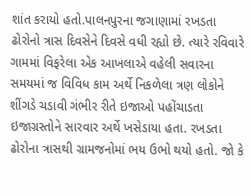શાંત કરાયો હતો.પાલનપુરના જગાણામાં રખડતા ઢોરોનો ત્રાસ દિવસેને દિવસે વધી રહ્યો છે. ત્યારે રવિવારે ગામમાં વિફરેલા એક આખલાએ વહેલી સવારના સમયમાં જ વિવિધ કામ અર્થે નિકળેલા ત્રણ લોકોને શીંગડે ચડાવી ગંભીર રીતે ઇજાઓ પહોંચાડતા ઇજાગ્રસ્તોને સારવાર અર્થે ખસેડાયા હતા. રખડતા ઢોરોના ત્રાસથી ગ્રામજનોમાં ભય ઉભો થયો હતો. જો કે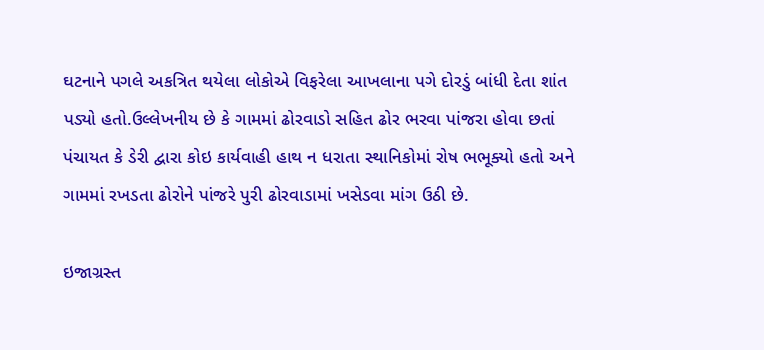ઘટનાને પગલે અકત્રિત થયેલા લોકોએ વિફરેલા આખલાના પગે દોરડું બાંધી દેતા શાંત પડ્યો હતો.ઉલ્લેખનીય છે કે ગામમાં ઢોરવાડો સહિત ઢોર ભરવા પાંજરા હોવા છતાં પંચાયત કે ડેરી દ્વારા કોઇ કાર્યવાહી હાથ ન ધરાતા સ્થાનિકોમાં રોષ ભભૂક્યો હતો અને ગામમાં રખડતા ઢોરોને પાંજરે પુરી ઢોરવાડામાં ખસેડવા માંગ ઉઠી છે.

ઇજાગ્રસ્ત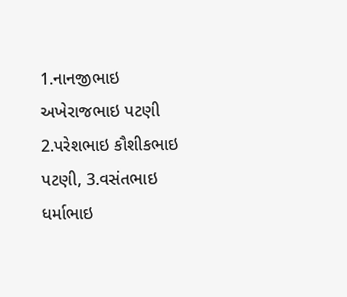1.નાનજીભાઇ અખેરાજભાઇ પટણી
2.પરેશભાઇ કૌશીકભાઇ પટણી, 3.વસંતભાઇ ધર્માભાઇ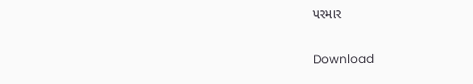પરમાર

Download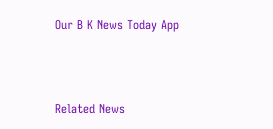Our B K News Today App



Related News